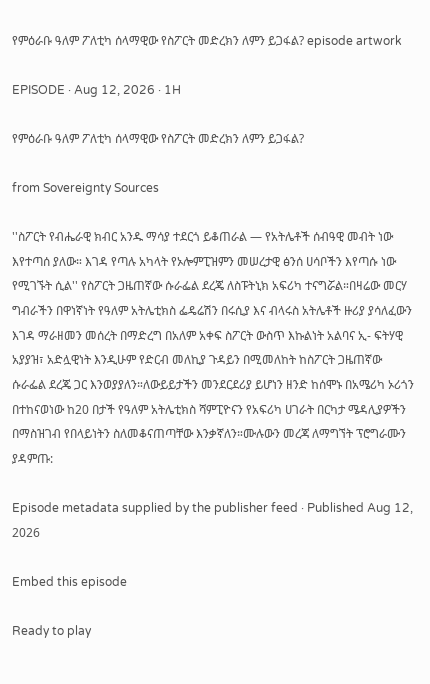የምዕራቡ ዓለም ፖለቲካ ሰላማዊው የስፖርት መድረክን ለምን ይጋፋል? episode artwork

EPISODE · Aug 12, 2026 · 1H

የምዕራቡ ዓለም ፖለቲካ ሰላማዊው የስፖርት መድረክን ለምን ይጋፋል?

from Sovereignty Sources

''ስፖርት የብሔራዊ ክብር አንዱ ማሳያ ተደርጎ ይቆጠራል — የአትሌቶች ሰብዓዊ መብት ነው እየተጣሰ ያለው። እገዳ የጣሉ አካላት የኦሎምፒዝምን መሠረታዊ ፅንሰ ሀሳቦችን እየጣሱ ነው የሚገኙት ሲል'' የስፖርት ጋዜጠኛው ሱራፌል ደረጄ ለስፑትኒክ አፍሪካ ተናግሯል።በዛሬው መርሃ ግብራችን በዋነኛነት የዓለም አትሌቲክስ ፌዴሬሽን በሩሲያ እና ብላሩስ አትሌቶች ዙሪያ ያሳለፈውን እገዳ ማራዘመን መሰረት በማድረግ በአለም አቀፍ ስፖርት ውስጥ እኩልነት አልባና ኢ- ፍትሃዊ አያያዝ፣ አድሏዊነት እንዲሁም የድርብ መለኪያ ጉዳይን በሚመለከት ከስፖርት ጋዜጠኛው ሱራፌል ደረጄ ጋር እንወያያለን።ለውይይታችን መንደርደሪያ ይሆነን ዘንድ ከሰሞኑ በአሜሪካ ኦሪጎን በተከናወነው ከ20 በታች የዓለም አትሌቲክስ ሻምፒዮናን የአፍሪካ ሀገራት በርካታ ሜዳሊያዎችን በማስዝገብ የበላይነትን ስለመቆናጠጣቸው እንቃኛለን።ሙሉውን መረጃ ለማግኘት ፕሮግራሙን ያዳምጡ:

Episode metadata supplied by the publisher feed · Published Aug 12, 2026

Embed this episode

Ready to play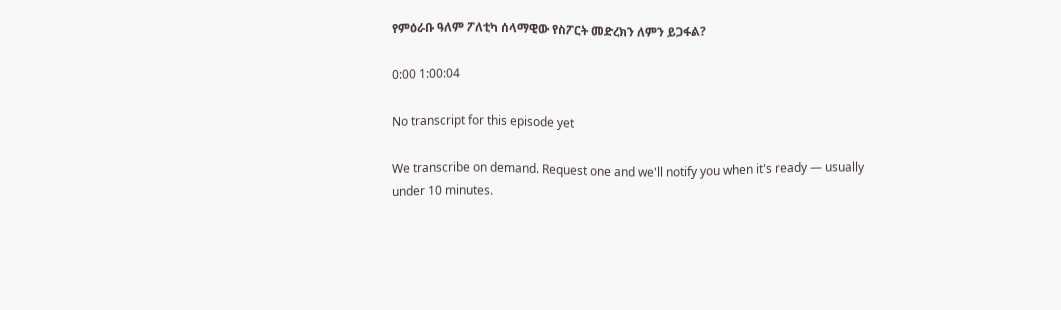የምዕራቡ ዓለም ፖለቲካ ሰላማዊው የስፖርት መድረክን ለምን ይጋፋል?

0:00 1:00:04

No transcript for this episode yet

We transcribe on demand. Request one and we'll notify you when it's ready — usually under 10 minutes.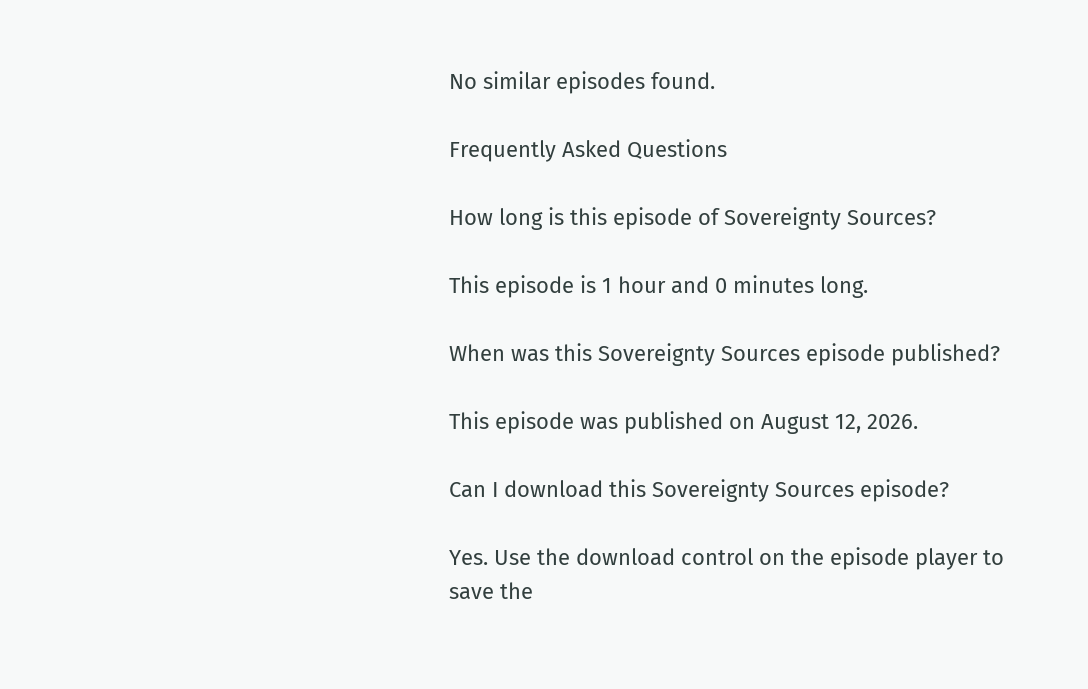No similar episodes found.

Frequently Asked Questions

How long is this episode of Sovereignty Sources?

This episode is 1 hour and 0 minutes long.

When was this Sovereignty Sources episode published?

This episode was published on August 12, 2026.

Can I download this Sovereignty Sources episode?

Yes. Use the download control on the episode player to save the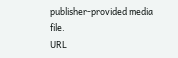publisher-provided media file.
URL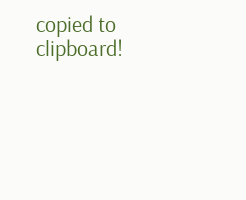copied to clipboard!